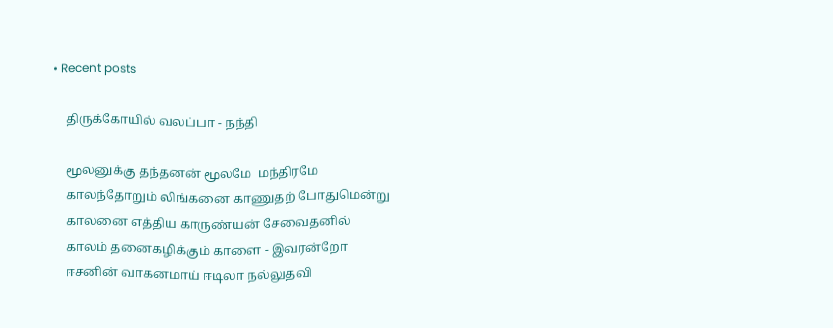• Recent posts

    திருக்கோயில் வலப்பா - நந்தி

    மூலனுக்கு தந்தனன் மூலமே  மந்திரமே
    காலந்தோறும் லிங்கனை காணுதற் போதுமென்று
    காலனை எத்திய காருண்யன் சேவைதனில்
    காலம் தனைகழிக்கும் காளை - இவரன்றோ
    ஈசனின் வாகனமாய் ஈடிலா நல்லுதவி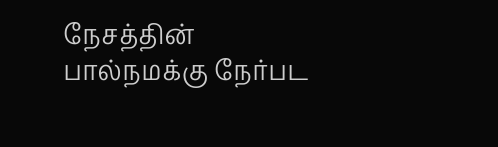நேசத்தின் பால்நமக்கு நேர்பட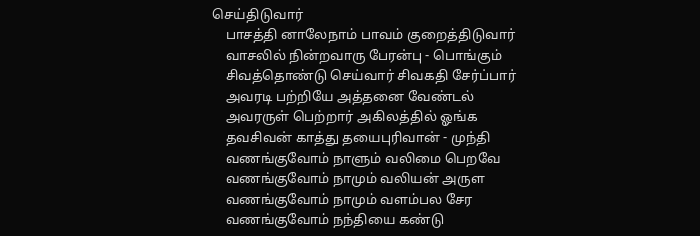செய்திடுவார்
    பாசத்தி னாலேநாம் பாவம் குறைத்திடுவார்
    வாசலில் நின்றவாரு பேரன்பு - பொங்கும்
    சிவத்தொண்டு செய்வார் சிவகதி சேர்ப்பார்
    அவரடி பற்றியே அத்தனை வேண்டல்
    அவரருள் பெற்றார் அகிலத்தில் ஓங்க
    தவசிவன் காத்து தயைபுரிவான் - முந்தி
    வணங்குவோம் நாளும் வலிமை பெறவே
    வணங்குவோம் நாமும் வலியன் அருள
    வணங்குவோம் நாமும் வளம்பல சேர
    வணங்குவோம் நந்தியை கண்டு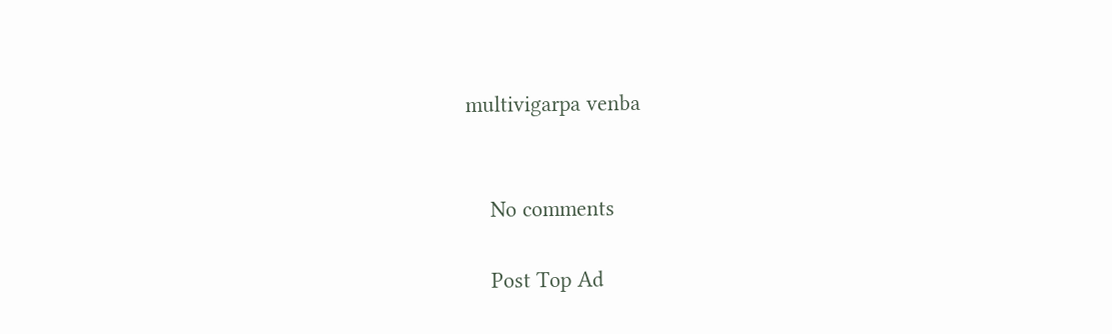multivigarpa venba


    No comments

    Post Top Ad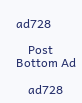ad728

    Post Bottom Ad

    ad728